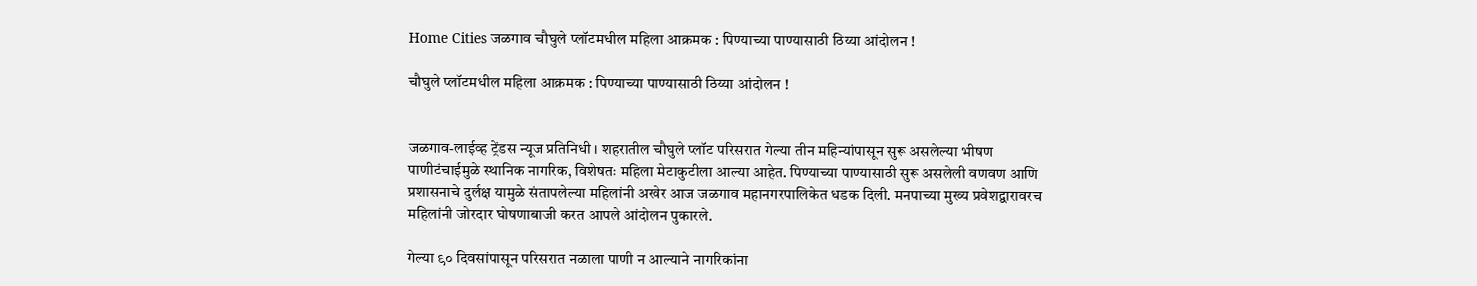Home Cities जळगाव चौघुले प्लॉटमधील महिला आक्रमक : पिण्याच्या पाण्यासाठी ठिय्या आंदोलन !

चौघुले प्लॉटमधील महिला आक्रमक : पिण्याच्या पाण्यासाठी ठिय्या आंदोलन !


जळगाव-लाईव्ह ट्रेंडस न्यूज प्रतिनिधी । शहरातील चौघुले प्लॉट परिसरात गेल्या तीन महिन्यांपासून सुरू असलेल्या भीषण पाणीटंचाईमुळे स्थानिक नागरिक, विशेषतः महिला मेटाकुटीला आल्या आहेत. पिण्याच्या पाण्यासाठी सुरू असलेली वणवण आणि प्रशासनाचे दुर्लक्ष यामुळे संतापलेल्या महिलांनी अखेर आज जळगाव महानगरपालिकेत धडक दिली. मनपाच्या मुख्य प्रवेशद्वारावरच महिलांनी जोरदार घोषणाबाजी करत आपले आंदोलन पुकारले.

गेल्या ९० दिवसांपासून परिसरात नळाला पाणी न आल्याने नागरिकांना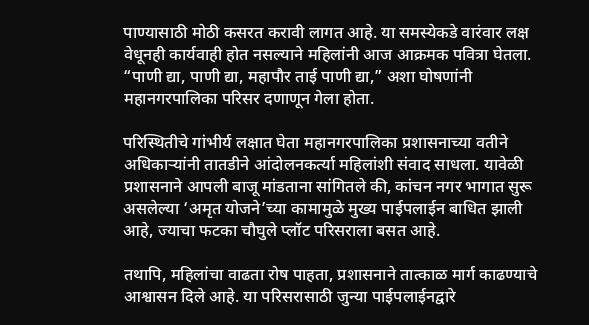पाण्यासाठी मोठी कसरत करावी लागत आहे. या समस्येकडे वारंवार लक्ष वेधूनही कार्यवाही होत नसल्याने महिलांनी आज आक्रमक पवित्रा घेतला. “पाणी द्या, पाणी द्या, महापौर ताई पाणी द्या,” अशा घोषणांनी महानगरपालिका परिसर दणाणून गेला होता.

परिस्थितीचे गांभीर्य लक्षात घेता महानगरपालिका प्रशासनाच्या वतीने अधिकाऱ्यांनी तातडीने आंदोलनकर्त्या महिलांशी संवाद साधला. यावेळी प्रशासनाने आपली बाजू मांडताना सांगितले की, कांचन नगर भागात सुरू असलेल्या ‘अमृत योजने’च्या कामामुळे मुख्य पाईपलाईन बाधित झाली आहे, ज्याचा फटका चौघुले प्लॉट परिसराला बसत आहे.

तथापि, महिलांचा वाढता रोष पाहता, प्रशासनाने तात्काळ मार्ग काढण्याचे आश्वासन दिले आहे. या परिसरासाठी जुन्या पाईपलाईनद्वारे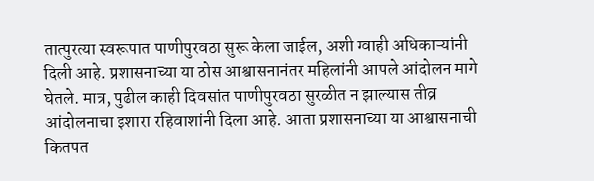तात्पुरत्या स्वरूपात पाणीपुरवठा सुरू केला जाईल, अशी ग्वाही अधिकाऱ्यांनी दिली आहे. प्रशासनाच्या या ठोस आश्वासनानंतर महिलांनी आपले आंदोलन मागे घेतले. मात्र, पुढील काही दिवसांत पाणीपुरवठा सुरळीत न झाल्यास तीव्र आंदोलनाचा इशारा रहिवाशांनी दिला आहे. आता प्रशासनाच्या या आश्वासनाची कितपत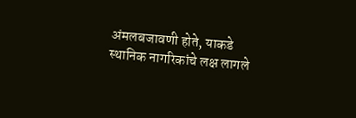अंमलबजावणी होते, याकडे स्थानिक नागरिकांचे लक्ष लागले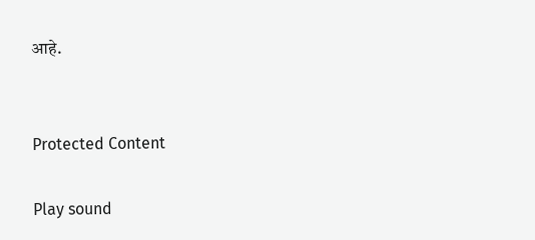आहे.


Protected Content

Play sound